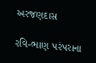અરજણદાસ

રવિ-ભાણ પરંપરાના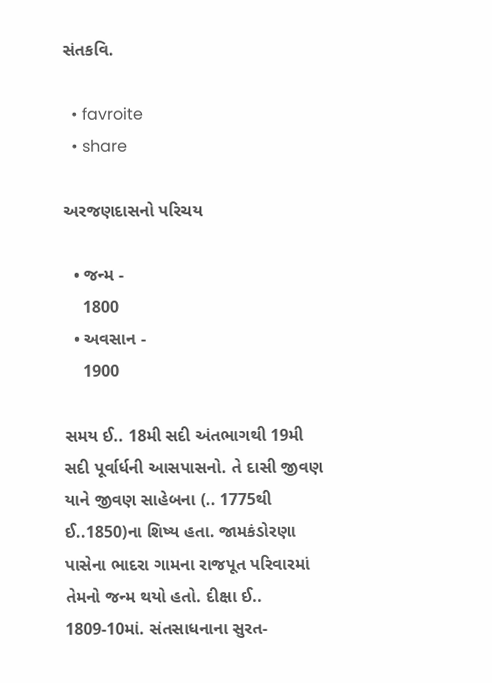સંતકવિ.

  • favroite
  • share

અરજણદાસનો પરિચય

  • જન્મ -
    1800
  • અવસાન -
    1900

સમય ઈ.. 18મી સદી અંતભાગથી 19મી સદી પૂર્વાર્ધની આસપાસનો. તે દાસી જીવણ યાને જીવણ સાહેબના (.. 1775થી ઈ..1850)ના શિષ્ય હતા. જામકંડોરણા પાસેના ભાદરા ગામના રાજપૂત પરિવારમાં તેમનો જન્મ થયો હતો. દીક્ષા ઈ.. 1809-10માં. સંતસાધનાના સુરત-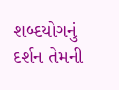શબ્દયોગનું દર્શન તેમની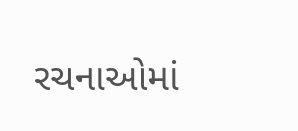રચનાઓમાં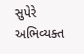સુપેરે અભિવ્યક્ત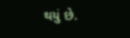થયું છે.